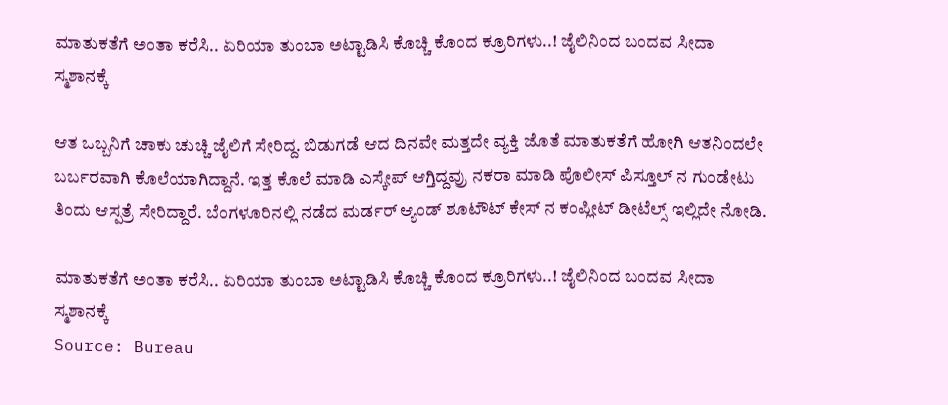ಮಾತುಕತೆಗೆ ಅಂತಾ ಕರೆಸಿ.. ಏರಿಯಾ ತುಂಬಾ ಅಟ್ಟಾಡಿಸಿ ಕೊಚ್ಚಿ ಕೊಂದ ಕ್ರೂರಿಗಳು..! ಜೈಲಿನಿಂದ ಬಂದವ ಸೀದಾ ಸ್ಮಶಾನಕ್ಕೆ

ಆತ ಒಬ್ಬನಿಗೆ ಚಾಕು ಚುಚ್ಚಿ ಜೈಲಿಗೆ ಸೇರಿದ್ದ. ಬಿಡುಗಡೆ ಆದ ದಿನವೇ ಮತ್ತದೇ ವ್ಯಕ್ತಿ ಜೊತೆ ಮಾತುಕತೆಗೆ ಹೋಗಿ ಆತನಿಂದಲೇ ಬರ್ಬರವಾಗಿ ಕೊಲೆಯಾಗಿದ್ದಾನೆ. ಇತ್ತ ಕೊಲೆ ಮಾಡಿ ಎಸ್ಕೇಪ್ ಆಗ್ತಿದ್ದವ್ರು ನಕರಾ ಮಾಡಿ ಪೊಲೀಸ್ ಪಿಸ್ತೂಲ್ ನ ಗುಂಡೇಟು ತಿಂದು ಆಸ್ಪತ್ರೆ ಸೇರಿದ್ದಾರೆ. ಬೆಂಗಳೂರಿನಲ್ಲಿ‌ ನಡೆದ ಮರ್ಡರ್ ಆ್ಯಂಡ್ ಶೂಟೌಟ್ ಕೇಸ್ ನ ಕಂಪ್ಲೀಟ್ ಡೀಟೆಲ್ಸ್ ಇಲ್ಲಿದೇ ನೋಡಿ.

ಮಾತುಕತೆಗೆ ಅಂತಾ ಕರೆಸಿ.. ಏರಿಯಾ ತುಂಬಾ ಅಟ್ಟಾಡಿಸಿ ಕೊಚ್ಚಿ ಕೊಂದ ಕ್ರೂರಿಗಳು..! ಜೈಲಿನಿಂದ ಬಂದವ ಸೀದಾ ಸ್ಮಶಾನಕ್ಕೆ
Source: Bureau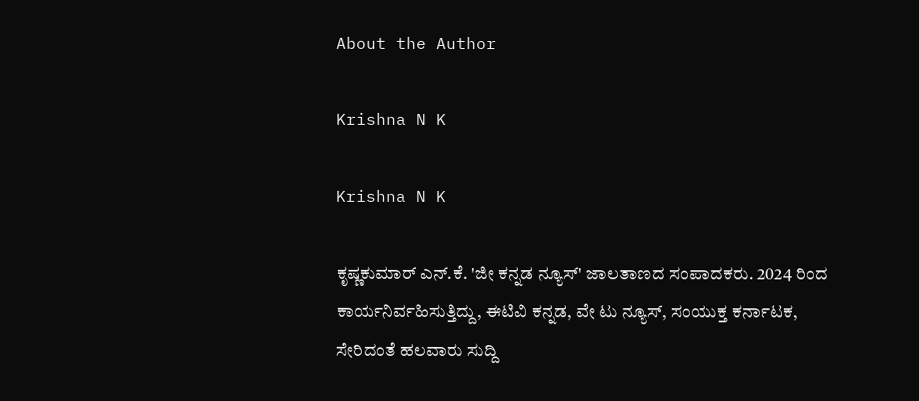About the Author

Krishna N K

Krishna N K

ಕೃಷ್ಣಕುಮಾರ್‌ ಎನ್‌.ಕೆ. 'ಜೀ ಕನ್ನಡ ನ್ಯೂಸ್‌' ಜಾಲತಾಣದ ಸಂಪಾದಕರು. 2024 ರಿಂದ ಕಾರ್ಯನಿರ್ವಹಿಸುತ್ತಿದ್ದು, ಈಟಿವಿ ಕನ್ನಡ, ವೇ ಟು ನ್ಯೂಸ್‌, ಸಂಯುಕ್ತ ಕರ್ನಾಟಕ, ಸೇರಿದಂತೆ ಹಲವಾರು ಸುದ್ದಿ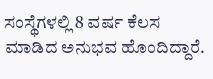ಸಂಸ್ಥೆಗಳಲ್ಲಿ 8 ವರ್ಷ ಕೆಲಸ ಮಾಡಿದ ಅನುಭವ ಹೊಂದಿದ್ದಾರೆ.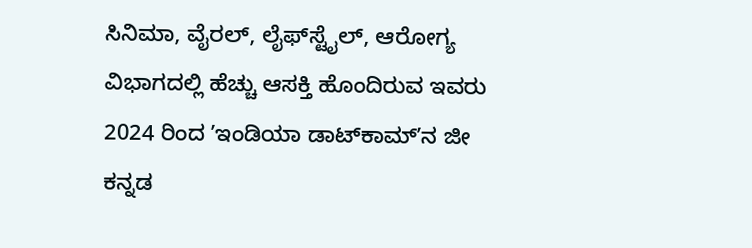ಸಿನಿಮಾ, ವೈರಲ್‌, ಲೈಫ್‌ಸ್ಟೈಲ್‌, ಆರೋಗ್ಯ ವಿಭಾಗದಲ್ಲಿ ಹೆಚ್ಚು ಆಸಕ್ತಿ ಹೊಂದಿರುವ ಇವರು 2024 ರಿಂದ ʼಇಂಡಿಯಾ ಡಾಟ್‌ಕಾಮ್‌ʼನ ಜೀ ಕನ್ನಡ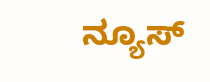ನ್ಯೂಸ್‌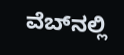ವೆಬ್‌ನಲ್ಲಿ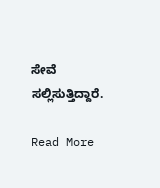ಸೇವೆ ಸಲ್ಲಿಸುತ್ತಿದ್ದಾರೆ.

Read More